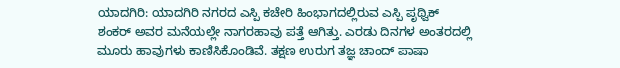ಯಾದಗಿರಿ: ಯಾದಗಿರಿ ನಗರದ ಎಸ್ಪಿ ಕಚೇರಿ ಹಿಂಭಾಗದಲ್ಲಿರುವ ಎಸ್ಪಿ ಪೃಥ್ವಿಕ್ ಶಂಕರ್ ಅವರ ಮನೆಯಲ್ಲೇ ನಾಗರಹಾವು ಪತ್ತೆ ಆಗಿತ್ತು. ಎರಡು ದಿನಗಳ ಅಂತರದಲ್ಲಿ ಮೂರು ಹಾವುಗಳು ಕಾಣಿಸಿಕೊಂಡಿವೆ. ತಕ್ಷಣ ಉರುಗ ತಜ್ಞ ಚಾಂದ್ ಪಾಷಾ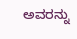ಅವರನ್ನು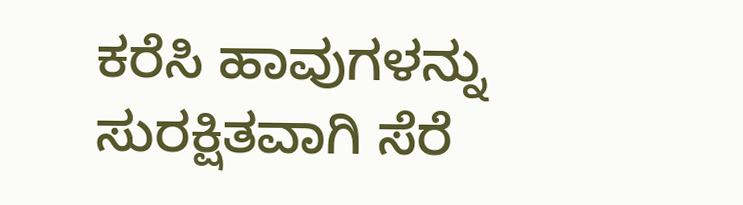ಕರೆಸಿ ಹಾವುಗಳನ್ನು ಸುರಕ್ಷಿತವಾಗಿ ಸೆರೆ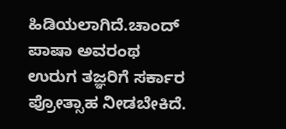ಹಿಡಿಯಲಾಗಿದೆ.ಚಾಂದ್ ಪಾಷಾ ಅವರಂಥ ಉರುಗ ತಜ್ಞರಿಗೆ ಸರ್ಕಾರ ಪ್ರೋತ್ಸಾಹ ನೀಡಬೇಕಿದೆ.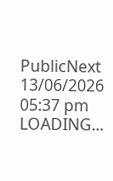PublicNext
13/06/2026 05:37 pm
LOADING...